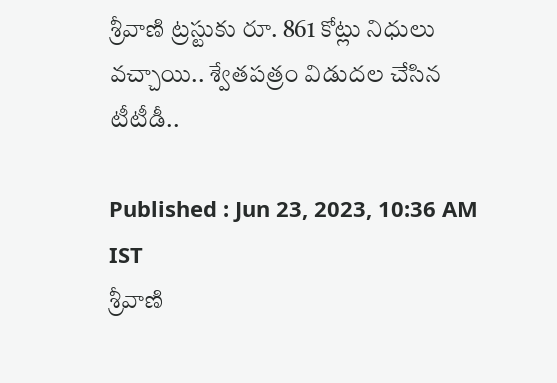శ్రీవాణి ట్రస్టుకు రూ. 861 కోట్లు నిధులు వచ్చాయి.. శ్వేతపత్రం విడుదల చేసిన టీటీడీ..

Published : Jun 23, 2023, 10:36 AM IST
శ్రీవాణి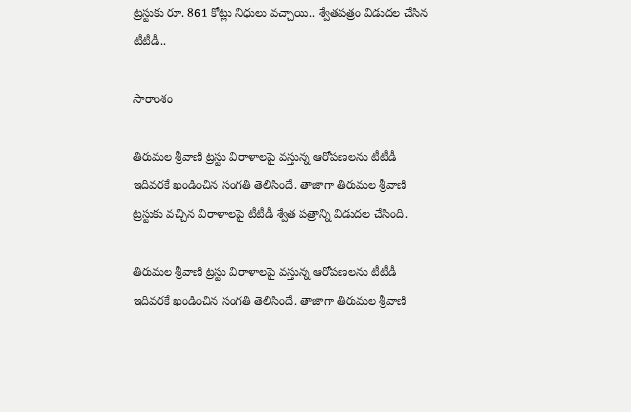ట్రస్టుకు రూ. 861 కోట్లు నిధులు వచ్చాయి.. శ్వేతపత్రం విడుదల చేసిన టీటీడీ..

సారాంశం

తిరుమల శ్రీవాణి ట్రస్టు విరాళాలపై వస్తున్న ఆరోపణలను టీటీడీ ఇదివరకే ఖండించిన సంగతి తెలిసిందే. తాజాగా తిరుమల శ్రీవాణి ట్రస్టుకు వచ్చిన విరాళాలపై టీటీడీ శ్వేత పత్రాన్ని విడుదల చేసింది.

తిరుమల శ్రీవాణి ట్రస్టు విరాళాలపై వస్తున్న ఆరోపణలను టీటీడీ ఇదివరకే ఖండించిన సంగతి తెలిసిందే. తాజాగా తిరుమల శ్రీవాణి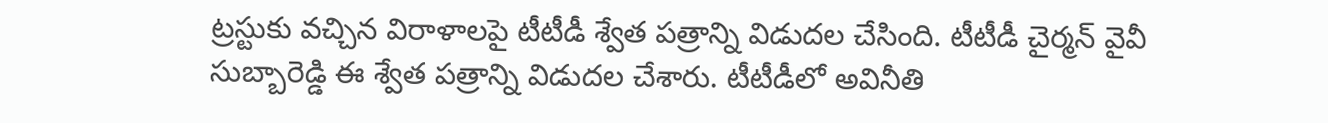ట్రస్టుకు వచ్చిన విరాళాలపై టీటీడీ శ్వేత పత్రాన్ని విడుదల చేసింది. టీటీడీ చైర్మన్ వైవీ సుబ్బారెడ్డి ఈ శ్వేత పత్రాన్ని విడుదల చేశారు. టీటీడీలో అవినీతి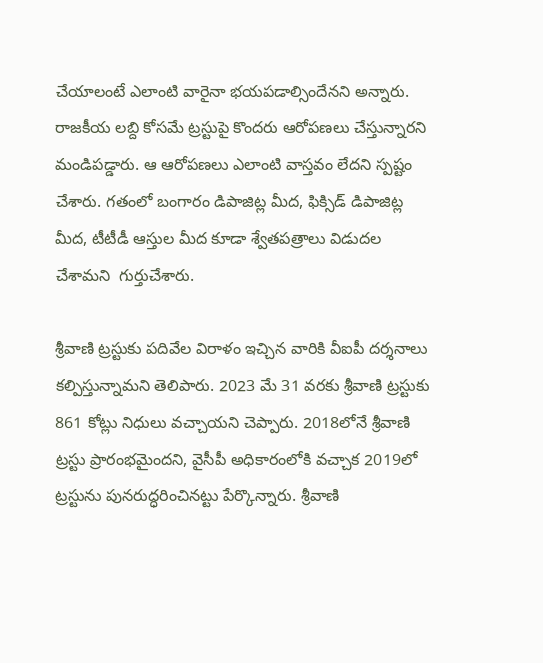చేయాలంటే ఎలాంటి వారైనా భయపడాల్సిందేనని అన్నారు. రాజకీయ లబ్ది కోసమే ట్రస్టుపై కొందరు ఆరోపణలు చేస్తున్నారని మండిపడ్డారు. ఆ ఆరోపణలు ఎలాంటి వాస్తవం లేదని స్పష్టం చేశారు. గతంలో బంగారం డిపాజిట్ల మీద, ఫిక్సిడ్ డిపాజిట్ల మీద, టీటీడీ ఆస్తుల మీద కూడా శ్వేతపత్రాలు విడుదల చేశామని  గుర్తుచేశారు.

శ్రీవాణి ట్రస్టుకు పదివేల విరాళం ఇచ్చిన వారికి వీఐపీ దర్శనాలు కల్పిస్తున్నామని తెలిపారు. 2023 మే 31 వరకు శ్రీవాణి ట్రస్టుకు 861 కోట్లు నిధులు వచ్చాయని చెప్పారు. 2018లోనే శ్రీవాణి ట్రస్టు ప్రారంభమైందని, వైసీపీ అధికారంలోకి వచ్చాక 2019లో ట్రస్టును పునరుద్ధరించినట్టు పేర్కొన్నారు. శ్రీవాణి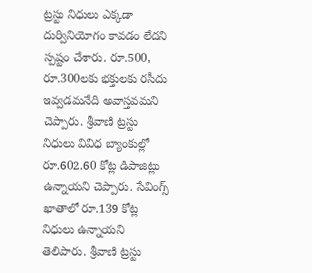ట్రస్టు నిధులు ఎక్కడా దుర్వినియోగం కావడం లేదని స్పష్టం చేశారు. రూ.500, రూ.300లకు భక్తులకు రసీదు ఇవ్వడమనేది అవాస్తవమని చెప్పారు. శ్రీవాణి ట్రస్టు నిధులు వివిధ బ్యాంకుల్లో రూ.602.60 కోట్ల డిపాజిట్లు ఉన్నాయని చెప్పారు. సేవింగ్స్ ఖాతాలో రూ.139 కోట్ల నిధులు ఉన్నాయని తెలిపారు. శ్రీవాణి ట్రస్టు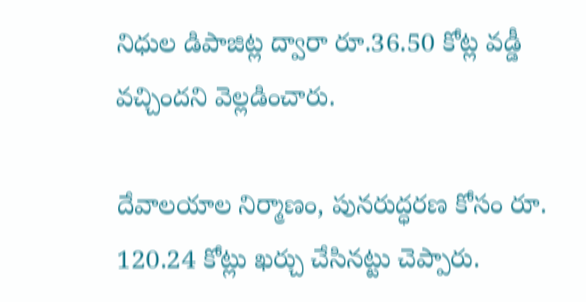నిధుల డిపాజిట్ల ద్వారా రూ.36.50 కోట్ల వడ్డీ వచ్చిందని వెల్లడించారు.

దేవాలయాల నిర్మాణం, పునరుద్ధరణ కోసం రూ. 120.24 కోట్లు ఖర్చు చేసినట్టు చెప్పారు.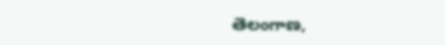తెలంగాణ,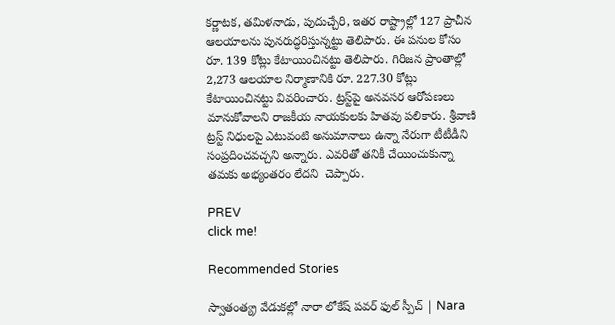కర్ణాటక, తమిళనాడు, పుదుచ్చేరి, ఇతర రాష్ట్రాల్లో 127 ప్రాచీన ఆలయాలను పునరుద్ధరిస్తున్నట్టు తెలిపారు. ఈ పనుల కోసం రూ. 139 కోట్లు కేటాయించినట్టు తెలిపారు. గిరిజన ప్రాంతాల్లో 2,273 ఆలయాల నిర్మాణానికి రూ. 227.30 కోట్లు కేటాయించినట్టు వివరించారు. ట్రస్ట్‌పై అనవసర ఆరోపణలు మానుకోవాలని రాజకీయ నాయకులకు హితవు పలికారు. శ్రీవాణి ట్రస్ట్ నిధులపై ఎటువంటి అనుమానాలు ఉన్నా నేరుగా టీటీడీని సంప్రదించవచ్చని అన్నారు. ఎవరితో తనికీ చేయించుకున్నా తమకు అభ్యంతరం లేదని  చెప్పారు.

PREV
click me!

Recommended Stories

స్వాతంత్య్ర వేడుకల్లో నారా లోకేష్ పవర్ ఫుల్ స్పీచ్ | Nara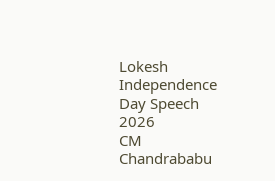Lokesh Independence Day Speech 2026
CM Chandrababu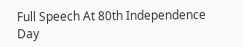Full Speech At 80th Independence Day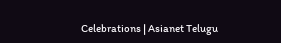Celebrations | Asianet Telugu